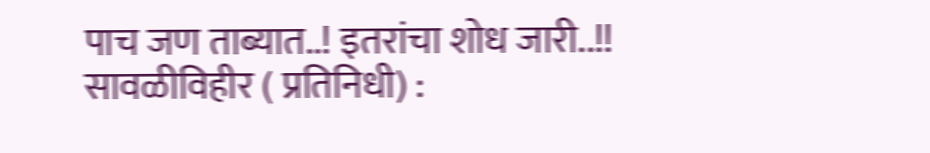पाच जण ताब्यात..! इतरांचा शोध जारी..!!
सावळीविहीर ( प्रतिनिधी) :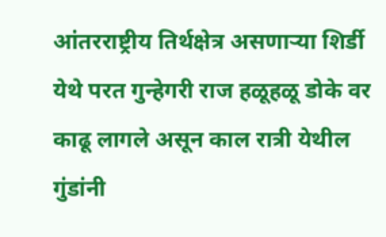आंतरराष्ट्रीय तिर्थक्षेत्र असणाऱ्या शिर्डी येथे परत गुन्हेगरी राज हळूहळू डोके वर काढू लागले असून काल रात्री येथील गुंडांनी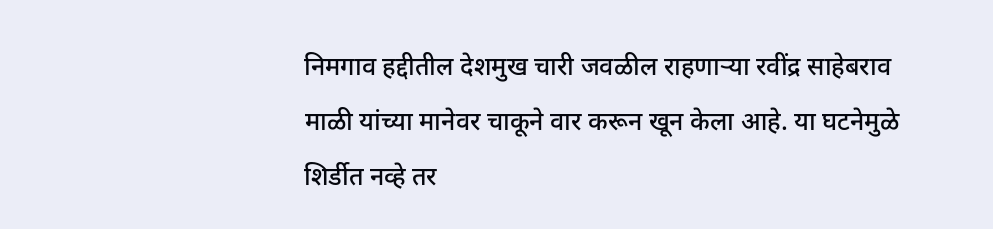निमगाव हद्दीतील देशमुख चारी जवळील राहणाऱ्या रवींद्र साहेबराव माळी यांच्या मानेवर चाकूने वार करून खून केला आहे. या घटनेमुळे शिर्डीत नव्हे तर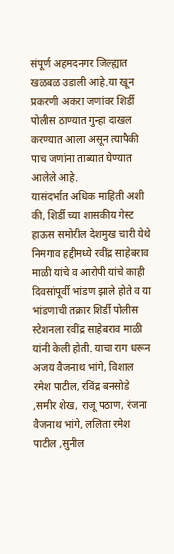संपूर्ण अहमदनगर जिल्ह्यात खळबळ उडाली आहे.या खून प्रकरणी अकरा जणांवर शिर्डी पोलीस ठाण्यात गुन्हा दाखल करण्यात आला असून त्यापैकी पाच जणांना ताब्यात घेण्यात आलेले आहे.
यासंदर्भात अधिक माहिती अशी की, शिर्डी च्या शासकीय गेस्ट हाऊस समोरील देशमुख चारी येथे निमगाव हद्दीमध्ये रवींद्र साहेबराव माळी यांचे व आरोपी यांचे काही दिवसांपूर्वी भांडण झाले होते व या भांडणाची तक्रार शिर्डी पोलीस स्टेशनला रवींद्र साहेबराव माळी यांनी केली होती. याचा राग धरून अजय वैजनाथ भांगे, विशाल रमेश पाटील, रविंद्र बनसोडे ,समीर शेख, राजू पठाण, रंजना वैजनाथ भांगे, ललिता रमेश पाटील ,सुनील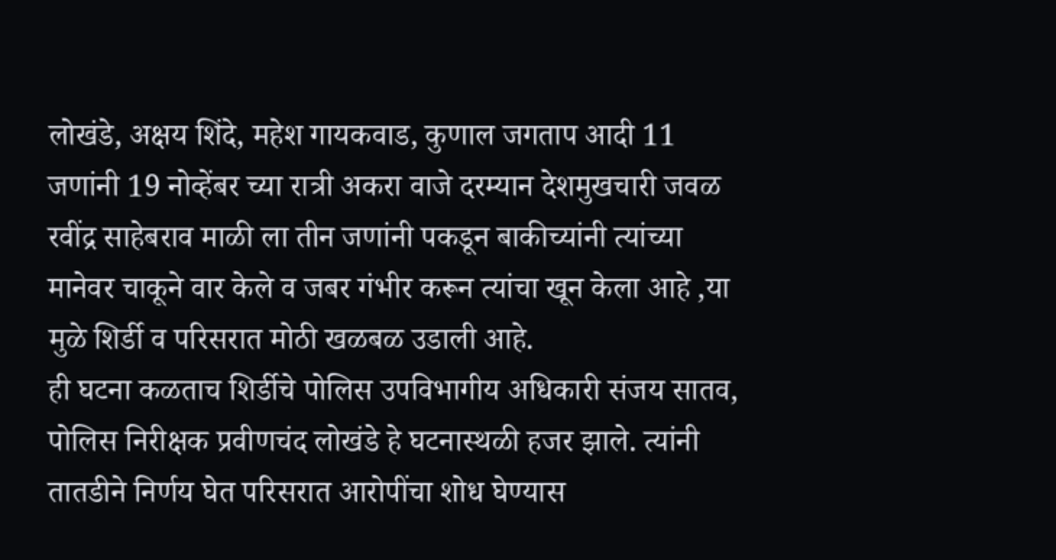लोखंडे, अक्षय शिंदे, महेश गायकवाड, कुणाल जगताप आदी 11 जणांनी 19 नोव्हेंबर च्या रात्री अकरा वाजे दरम्यान देशमुखचारी जवळ रवींद्र साहेबराव माळी ला तीन जणांनी पकडून बाकीच्यांनी त्यांच्या मानेवर चाकूने वार केले व जबर गंभीर करून त्यांचा खून केला आहे ,या मुळे शिर्डी व परिसरात मोठी खळबळ उडाली आहे.
ही घटना कळताच शिर्डीचे पोलिस उपविभागीय अधिकारी संजय सातव, पोलिस निरीक्षक प्रवीणचंद लोखंडे हे घटनास्थळी हजर झाले. त्यांनी तातडीने निर्णय घेत परिसरात आरोपींचा शोध घेण्यास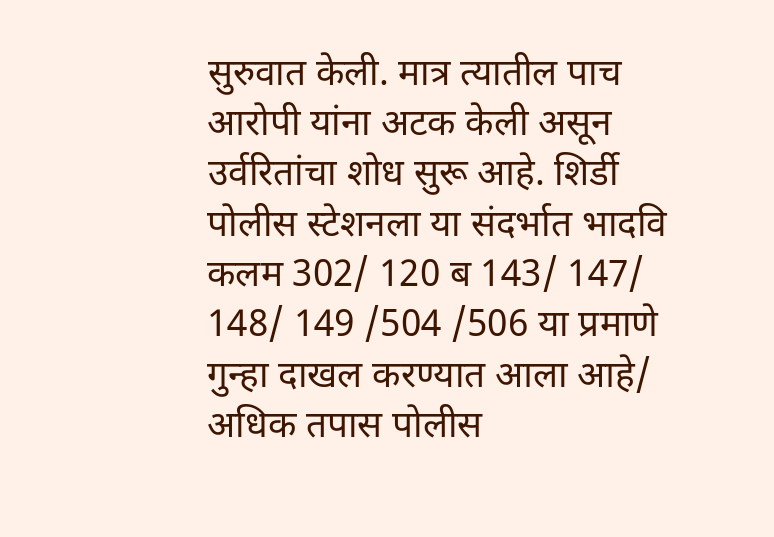सुरुवात केली. मात्र त्यातील पाच आरोपी यांना अटक केली असून उर्वरितांचा शोध सुरू आहे. शिर्डी पोलीस स्टेशनला या संदर्भात भादवि कलम 302/ 120 ब 143/ 147/ 148/ 149 /504 /506 या प्रमाणे गुन्हा दाखल करण्यात आला आहे/ अधिक तपास पोलीस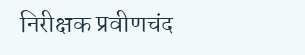निरीक्षक प्रवीणचंद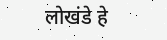लोखंडे हे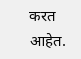करत आहेत.